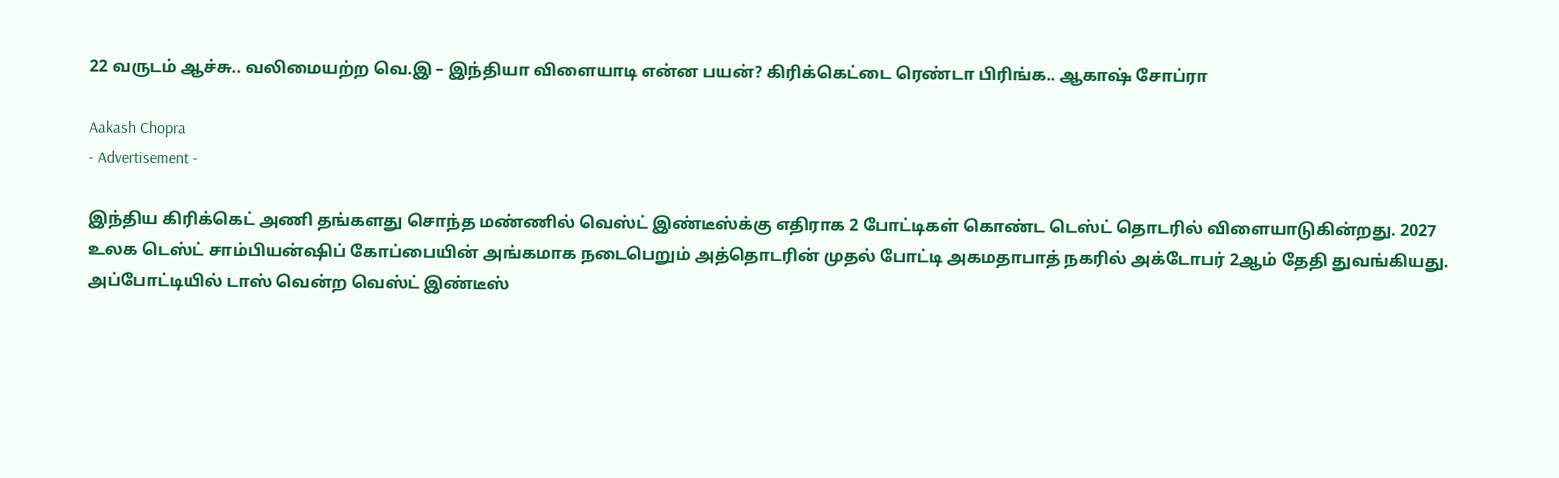22 வருடம் ஆச்சு.. வலிமையற்ற வெ.இ – இந்தியா விளையாடி என்ன பயன்? கிரிக்கெட்டை ரெண்டா பிரிங்க.. ஆகாஷ் சோப்ரா

Aakash Chopra
- Advertisement -

இந்திய கிரிக்கெட் அணி தங்களது சொந்த மண்ணில் வெஸ்ட் இண்டீஸ்க்கு எதிராக 2 போட்டிகள் கொண்ட டெஸ்ட் தொடரில் விளையாடுகின்றது. 2027 உலக டெஸ்ட் சாம்பியன்ஷிப் கோப்பையின் அங்கமாக நடைபெறும் அத்தொடரின் முதல் போட்டி அகமதாபாத் நகரில் அக்டோபர் 2ஆம் தேதி துவங்கியது. அப்போட்டியில் டாஸ் வென்ற வெஸ்ட் இண்டீஸ்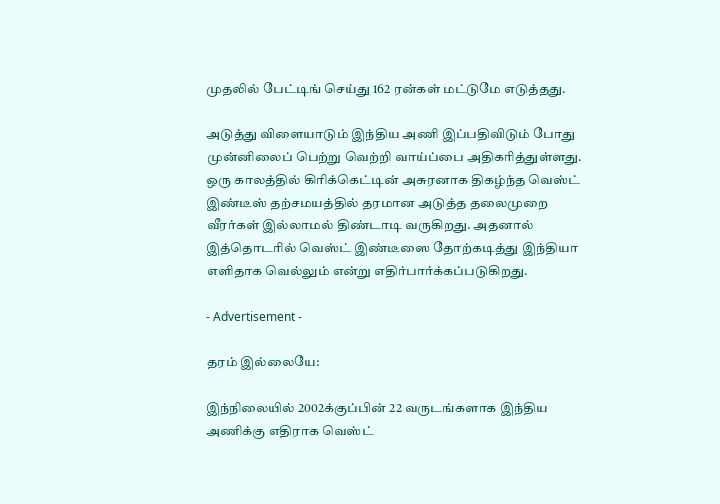முதலில் பேட்டிங் செய்து 162 ரன்கள் மட்டுமே எடுத்தது.

அடுத்து விளையாடும் இந்திய அணி இப்பதிவிடும் போது முன்னிலைப் பெற்று வெற்றி வாய்ப்பை அதிகரித்துள்ளது. ஒரு காலத்தில் கிரிக்கெட்டின் அசுரனாக திகழ்ந்த வெஸ்ட் இண்டீஸ் தற்சமயத்தில் தரமான அடுத்த தலைமுறை வீரர்கள் இல்லாமல் திண்டாடி வருகிறது. அதனால் இத்தொடரில் வெஸ்ட் இண்டீஸை தோற்கடித்து இந்தியா எளிதாக வெல்லும் என்று எதிர்பார்க்கப்படுகிறது.

- Advertisement -

தரம் இல்லையே:

இந்நிலையில் 2002க்குப்பின் 22 வருடங்களாக இந்திய அணிக்கு எதிராக வெஸ்ட்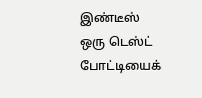இண்டீஸ் ஒரு டெஸ்ட் போட்டியைக்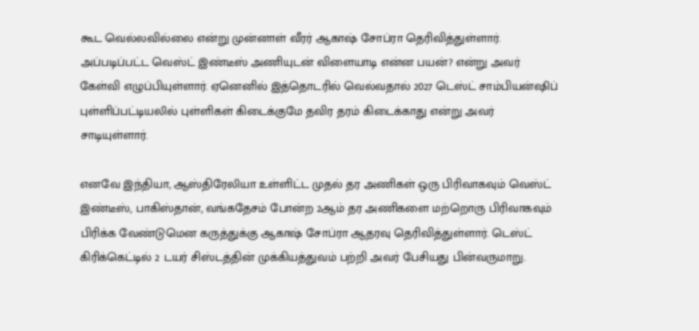கூட வெல்லவில்லை என்று முன்னாள் வீரர் ஆகாஷ் சோப்ரா தெரிவித்துள்ளார். அப்படிப்பட்ட வெஸ்ட் இண்டீஸ் அணியுடன் விளையாடி என்ன பயன்? என்று அவர் கேள்வி எழுப்பியுள்ளார். ஏனெனில் இத்தொடரில் வெல்வதால் 2027 டெஸ்ட் சாம்பியன்ஷிப் புள்ளிப்பட்டியலில் புள்ளிகள் கிடைக்குமே தவிர தரம் கிடைக்காது என்று அவர் சாடியுள்ளார்.

எனவே இந்தியா, ஆஸ்திரேலியா உள்ளிட்ட முதல் தர அணிகள் ஒரு பிரிவாகவும் வெஸ்ட் இண்டீஸ், பாகிஸ்தான், வங்கதேசம் போன்ற 2ஆம் தர அணிகளை மற்றொரு பிரிவாகவும் பிரிக்க வேண்டுமென கருத்துக்கு ஆகாஷ் சோப்ரா ஆதரவு தெரிவித்துள்ளார். டெஸ்ட் கிரிக்கெட்டில் 2 டயர் சிஸ்டத்தின் முக்கியத்துவம் பற்றி அவர் பேசியது பின்வருமாறு.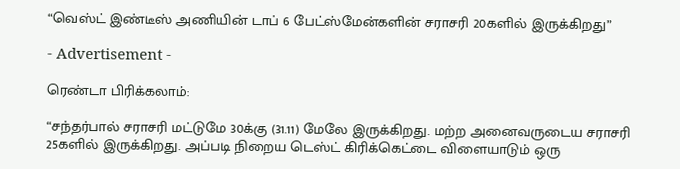“வெஸ்ட் இண்டீஸ் அணியின் டாப் 6 பேட்ஸ்மேன்களின் சராசரி 20களில் இருக்கிறது”

- Advertisement -

ரெண்டா பிரிக்கலாம்:

“சந்தர்பால் சராசரி மட்டுமே 30க்கு (31.11) மேலே இருக்கிறது. மற்ற அனைவருடைய சராசரி 25களில் இருக்கிறது. அப்படி நிறைய டெஸ்ட் கிரிக்கெட்டை விளையாடும் ஒரு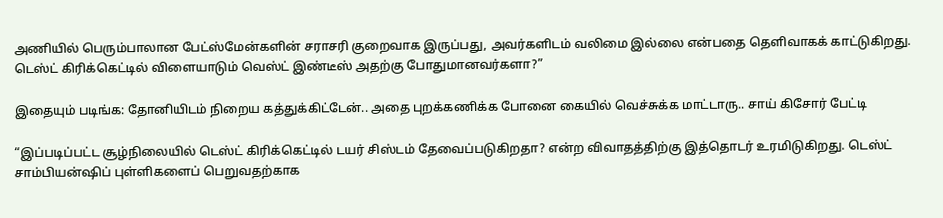அணியில் பெரும்பாலான பேட்ஸ்மேன்களின் சராசரி குறைவாக இருப்பது, அவர்களிடம் வலிமை இல்லை என்பதை தெளிவாகக் காட்டுகிறது. டெஸ்ட் கிரிக்கெட்டில் விளையாடும் வெஸ்ட் இண்டீஸ் அதற்கு போதுமானவர்களா?”

இதையும் படிங்க: தோனியிடம் நிறைய கத்துக்கிட்டேன்.. அதை புறக்கணிக்க போனை கையில் வெச்சுக்க மாட்டாரு.. சாய் கிசோர் பேட்டி

“இப்படிப்பட்ட சூழ்நிலையில் டெஸ்ட் கிரிக்கெட்டில் டயர் சிஸ்டம் தேவைப்படுகிறதா? என்ற விவாதத்திற்கு இத்தொடர் உரமிடுகிறது. டெஸ்ட் சாம்பியன்ஷிப் புள்ளிகளைப் பெறுவதற்காக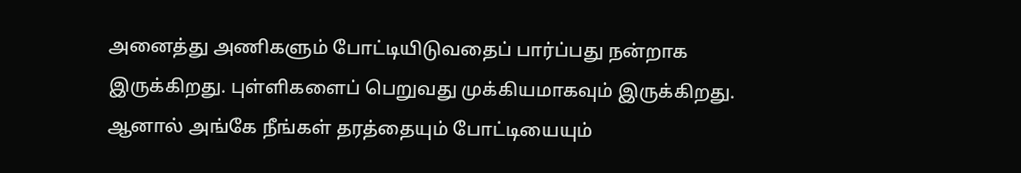அனைத்து அணிகளும் போட்டியிடுவதைப் பார்ப்பது நன்றாக இருக்கிறது. புள்ளிகளைப் பெறுவது முக்கியமாகவும் இருக்கிறது. ஆனால் அங்கே நீங்கள் தரத்தையும் போட்டியையும்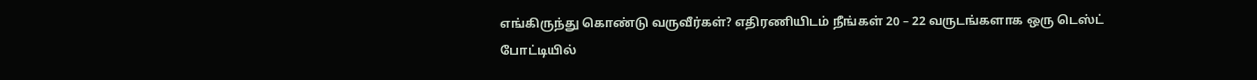எங்கிருந்து கொண்டு வருவீர்கள்? எதிரணியிடம் நீங்கள் 20 – 22 வருடங்களாக ஒரு டெஸ்ட் போட்டியில்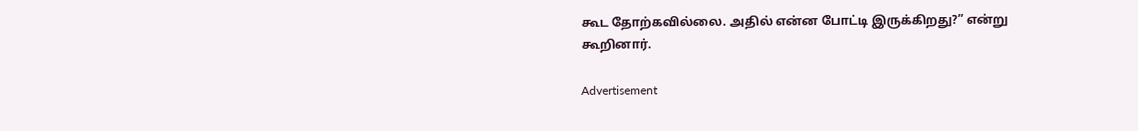கூட தோற்கவில்லை. அதில் என்ன போட்டி இருக்கிறது?” என்று கூறினார்.

Advertisement